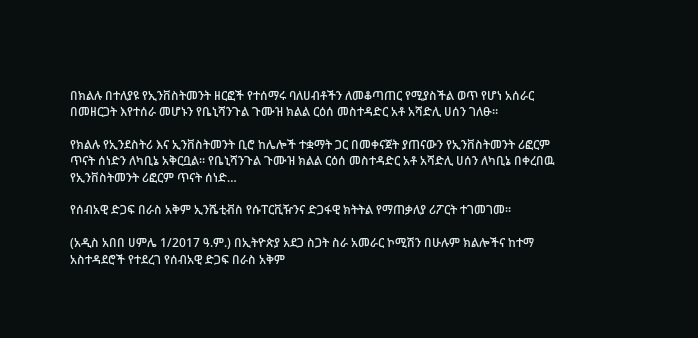በክልሉ በተለያዩ የኢንቨስትመንት ዘርፎች የተሰማሩ ባለሀብቶችን ለመቆጣጠር የሚያስችል ወጥ የሆነ አሰራር በመዘርጋት እየተሰራ መሆኑን የቤኒሻንጉል ጉሙዝ ክልል ርዕሰ መስተዳድር አቶ አሻድሊ ሀሰን ገለፁ።

የክልሉ የኢንደስትሪ እና ኢንቨስትመንት ቢሮ ከሌሎች ተቋማት ጋር በመቀናጀት ያጠናውን የኢንቨስትመንት ሪፎርም ጥናት ሰነድን ለካቢኔ አቅርቧል። የቤኒሻንጉል ጉሙዝ ክልል ርዕሰ መስተዳድር አቶ አሻድሊ ሀሰን ለካቢኔ በቀረበዉ የኢንቨስትመንት ሪፎርም ጥናት ሰነድ…

የሰብአዊ ድጋፍ በራስ አቅም ኢንሼቲቭስ የሱፐርቪዥንና ድጋፋዊ ክትትል የማጠቃለያ ሪፖርት ተገመገመ፡፡

(አዲስ አበበ ሀምሌ 1/2017 ዓ.ም.) በኢትዮጵያ አደጋ ስጋት ስራ አመራር ኮሚሽን በሁሉም ክልሎችና ከተማ አስተዳደሮች የተደረገ የሰብአዊ ድጋፍ በራስ አቅም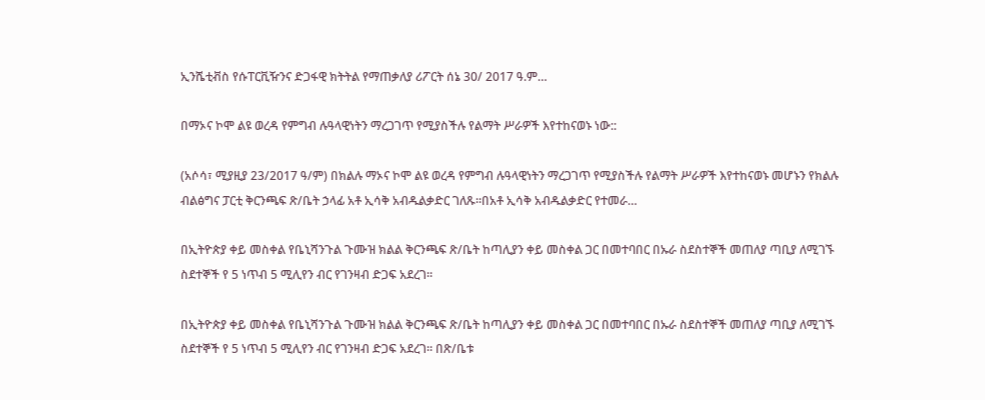ኢንሼቲቭስ የሱፐርቪዥንና ድጋፋዊ ክትትል የማጠቃለያ ሪፖርት ሰኔ 30/ 2017 ዓ.ም…

በማኦና ኮሞ ልዩ ወረዳ የምግብ ሉዓላዊነትን ማረጋገጥ የሚያስችሉ የልማት ሥራዎች እየተከናወኑ ነው::

(አሶሳ፣ ሚያዚያ 23/2017 ዓ/ም) በክልሉ ማኦና ኮሞ ልዩ ወረዳ የምግብ ሉዓላዊነትን ማረጋገጥ የሚያስችሉ የልማት ሥራዎች እየተከናወኑ መሆኑን የክልሉ ብልፅግና ፓርቲ ቅርንጫፍ ጽ/ቤት ኃላፊ አቶ ኢሳቅ አብዱልቃድር ገለጹ።በአቶ ኢሳቅ አብዱልቃድር የተመራ…

በኢትዮጵያ ቀይ መስቀል የቤኒሻንጉል ጉሙዝ ክልል ቅርንጫፍ ጽ/ቤት ከጣሊያን ቀይ መስቀል ጋር በመተባበር በኡራ ስደስተኞች መጠለያ ጣቢያ ለሚገኙ ስደተኞች የ 5 ነጥብ 5 ሚሊየን ብር የገንዛብ ድጋፍ አደረገ።

በኢትዮጵያ ቀይ መስቀል የቤኒሻንጉል ጉሙዝ ክልል ቅርንጫፍ ጽ/ቤት ከጣሊያን ቀይ መስቀል ጋር በመተባበር በኡራ ስደስተኞች መጠለያ ጣቢያ ለሚገኙ ስደተኞች የ 5 ነጥብ 5 ሚሊየን ብር የገንዛብ ድጋፍ አደረገ። በጽ/ቤቱ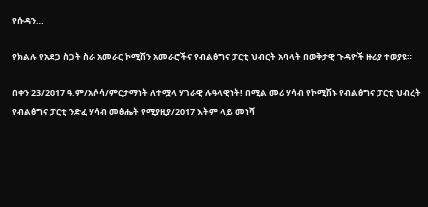የሱዳን…

የክልሉ የአደጋ ስጋት ስራ አመራር ኮሚሽን አመራሮችና የብልፅግና ፓርቲ ህብርት አባላት በወቅታዊ ጉዳዮች ዙሪያ ተወያዩ።

በቀን 23/2017 ዓ.ም/አሶሳ/ምርታማነት ለተሟላ ሃገራዊ ሉዓላዊነት! በሚል መሪ ሃሳብ የኮሚሽኑ የብልፅግና ፓርቲ ህብረት የብልፅግና ፓርቲ ንድፈ ሃሳብ መፅሔት የሚያዚያ/2017 እትም ላይ መነሻ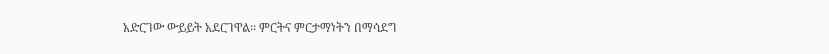አድርገው ውይይት አደርገዋል፡፡ ምርትና ምርታማነትን በማሳደግ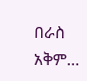በራስ አቅም…